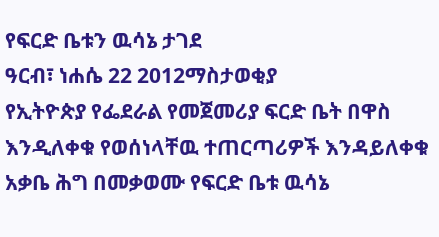የፍርድ ቤቱን ዉሳኔ ታገደ
ዓርብ፣ ነሐሴ 22 2012ማስታወቂያ
የኢትዮጵያ የፌደራል የመጀመሪያ ፍርድ ቤት በዋስ እንዲለቀቁ የወሰነላቸዉ ተጠርጣሪዎች እንዳይለቀቁ አቃቤ ሕግ በመቃወሙ የፍርድ ቤቱ ዉሳኔ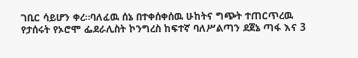ገቢር ሳይሆን ቀረ።ባለፈዉ ሰኔ በተቀሰቀሰዉ ሁከትና ግጭት ተጠርጥረዉ የታሰሩት የኦሮሞ ፌደራሊስት ኮንግረስ ከፍተኛ ባለሥልጣን ደጀኔ ጣፋ እና 3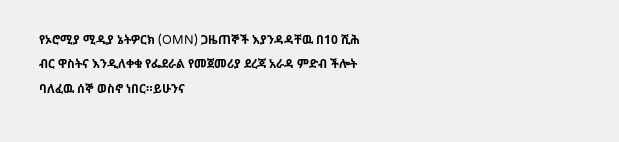የኦሮሚያ ሚዲያ ኔትዎርክ (OMN) ጋዜጠኞች እያንዳዳቸዉ በ10 ሺሕ ብር ዋስትና እንዲለቀቁ የፌደራል የመጀመሪያ ደረጃ አራዳ ምድብ ችሎት ባለፈዉ ሰኞ ወስኖ ነበር።ይሁንና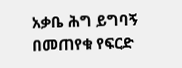አቃቤ ሕግ ይግባኝ በመጠየቁ የፍርድ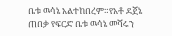ቤቱ ዉሳኔ አልተከበረም።የአቶ ደጀኔ ጠበቃ የፍርድ ቤቱ ዉሳኔ መሻሩን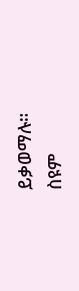ይቃወማሉ።
ስዩም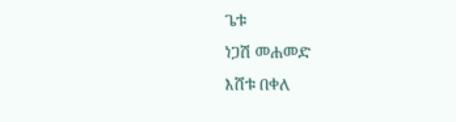ጌቱ
ነጋሽ መሐመድ
እሸቱ በቀለ